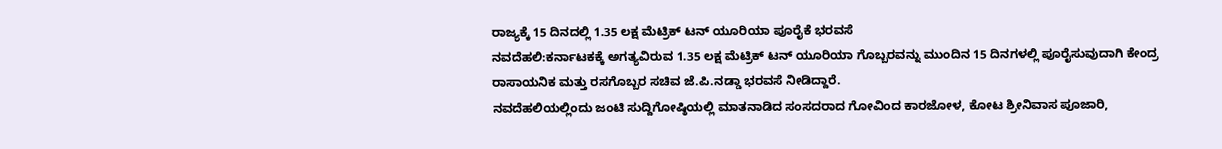ರಾಜ್ಯಕ್ಕೆ 15 ದಿನದಲ್ಲಿ 1.35 ಲಕ್ಷ ಮೆಟ್ರಿಕ್ ಟನ್ ಯೂರಿಯಾ ಪೂರೈಕೆ ಭರವಸೆ
ನವದೆಹಲಿ:ಕರ್ನಾಟಕಕ್ಕೆ ಅಗತ್ಯವಿರುವ 1.35 ಲಕ್ಷ ಮೆಟ್ರಿಕ್ ಟನ್ ಯೂರಿಯಾ ಗೊಬ್ಬರವನ್ನು ಮುಂದಿನ 15 ದಿನಗಳಲ್ಲಿ ಪೂರೈಸುವುದಾಗಿ ಕೇಂದ್ರ ರಾಸಾಯನಿಕ ಮತ್ತು ರಸಗೊಬ್ಬರ ಸಚಿವ ಜೆ.ಪಿ.ನಡ್ಡಾ ಭರವಸೆ ನೀಡಿದ್ದಾರೆ.
ನವದೆಹಲಿಯಲ್ಲಿಂದು ಜಂಟಿ ಸುದ್ದಿಗೋಷ್ಠಿಯಲ್ಲಿ ಮಾತನಾಡಿದ ಸಂಸದರಾದ ಗೋವಿಂದ ಕಾರಜೋಳ, ಕೋಟ ಶ್ರೀನಿವಾಸ ಪೂಜಾರಿ,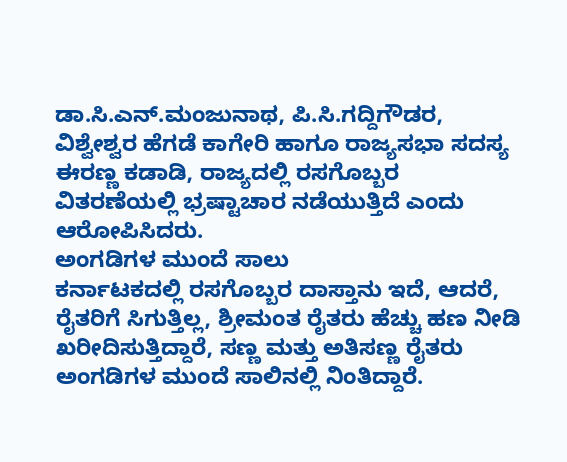ಡಾ.ಸಿ.ಎನ್.ಮಂಜುನಾಥ, ಪಿ.ಸಿ.ಗದ್ದಿಗೌಡರ, ವಿಶ್ವೇಶ್ವರ ಹೆಗಡೆ ಕಾಗೇರಿ ಹಾಗೂ ರಾಜ್ಯಸಭಾ ಸದಸ್ಯ ಈರಣ್ಣ ಕಡಾಡಿ, ರಾಜ್ಯದಲ್ಲಿ ರಸಗೊಬ್ಬರ ವಿತರಣೆಯಲ್ಲಿ ಭ್ರಷ್ಟಾಚಾರ ನಡೆಯುತ್ತಿದೆ ಎಂದು ಆರೋಪಿಸಿದರು.
ಅಂಗಡಿಗಳ ಮುಂದೆ ಸಾಲು
ಕರ್ನಾಟಕದಲ್ಲಿ ರಸಗೊಬ್ಬರ ದಾಸ್ತಾನು ಇದೆ, ಆದರೆ, ರೈತರಿಗೆ ಸಿಗುತ್ತಿಲ್ಲ, ಶ್ರೀಮಂತ ರೈತರು ಹೆಚ್ಚು ಹಣ ನೀಡಿ ಖರೀದಿಸುತ್ತಿದ್ದಾರೆ, ಸಣ್ಣ ಮತ್ತು ಅತಿಸಣ್ಣ ರೈತರು ಅಂಗಡಿಗಳ ಮುಂದೆ ಸಾಲಿನಲ್ಲಿ ನಿಂತಿದ್ದಾರೆ.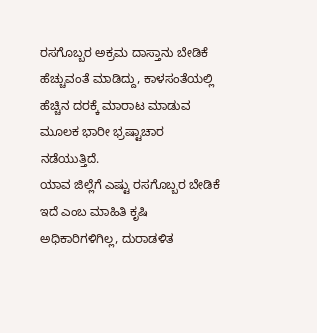ರಸಗೊಬ್ಬರ ಅಕ್ರಮ ದಾಸ್ತಾನು ಬೇಡಿಕೆ ಹೆಚ್ಚುವಂತೆ ಮಾಡಿದ್ದು, ಕಾಳಸಂತೆಯಲ್ಲಿ ಹೆಚ್ಚಿನ ದರಕ್ಕೆ ಮಾರಾಟ ಮಾಡುವ ಮೂಲಕ ಭಾರೀ ಭ್ರಷ್ಟಾಚಾರ ನಡೆಯುತ್ತಿದೆ.
ಯಾವ ಜಿಲ್ಲೆಗೆ ಎಷ್ಟು ರಸಗೊಬ್ಬರ ಬೇಡಿಕೆ ಇದೆ ಎಂಬ ಮಾಹಿತಿ ಕೃಷಿ ಅಧಿಕಾರಿಗಳಿಗಿಲ್ಲ, ದುರಾಡಳಿತ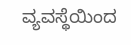ವ್ಯವಸ್ಥೆಯಿಂದ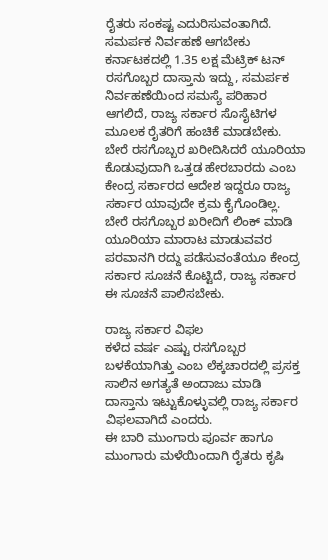ರೈತರು ಸಂಕಷ್ಟ ಎದುರಿಸುವಂತಾಗಿದೆ.
ಸಮರ್ಪಕ ನಿರ್ವಹಣೆ ಆಗಬೇಕು
ಕರ್ನಾಟಕದಲ್ಲಿ 1.35 ಲಕ್ಷ ಮೆಟ್ರಿಕ್ ಟನ್ ರಸಗೊಬ್ಬರ ದಾಸ್ತಾನು ಇದ್ದು, ಸಮರ್ಪಕ ನಿರ್ವಹಣೆಯಿಂದ ಸಮಸ್ಯೆ ಪರಿಹಾರ ಆಗಲಿದೆ, ರಾಜ್ಯ ಸರ್ಕಾರ ಸೊಸೈಟಿಗಳ ಮೂಲಕ ರೈತರಿಗೆ ಹಂಚಿಕೆ ಮಾಡಬೇಕು.
ಬೇರೆ ರಸಗೊಬ್ಬರ ಖರೀದಿಸಿದರೆ ಯೂರಿಯಾ ಕೊಡುವುದಾಗಿ ಒತ್ತಡ ಹೇರಬಾರದು ಎಂಬ ಕೇಂದ್ರ ಸರ್ಕಾರದ ಆದೇಶ ಇದ್ದರೂ ರಾಜ್ಯ ಸರ್ಕಾರ ಯಾವುದೇ ಕ್ರಮ ಕೈಗೊಂಡಿಲ್ಲ.
ಬೇರೆ ರಸಗೊಬ್ಬರ ಖರೀದಿಗೆ ಲಿಂಕ್ ಮಾಡಿ ಯೂರಿಯಾ ಮಾರಾಟ ಮಾಡುವವರ ಪರವಾನಗಿ ರದ್ದು ಪಡೆಸುವಂತೆಯೂ ಕೇಂದ್ರ ಸರ್ಕಾರ ಸೂಚನೆ ಕೊಟ್ಟಿದೆ, ರಾಜ್ಯ ಸರ್ಕಾರ ಈ ಸೂಚನೆ ಪಾಲಿಸಬೇಕು.

ರಾಜ್ಯ ಸರ್ಕಾರ ವಿಫಲ
ಕಳೆದ ವರ್ಷ ಎಷ್ಟು ರಸಗೊಬ್ಬರ ಬಳಕೆಯಾಗಿತ್ತು ಎಂಬ ಲೆಕ್ಕಚಾರದಲ್ಲಿ ಪ್ರಸಕ್ತ ಸಾಲಿನ ಅಗತ್ಯತೆ ಅಂದಾಜು ಮಾಡಿ ದಾಸ್ತಾನು ಇಟ್ಟುಕೊಳ್ಳುವಲ್ಲಿ ರಾಜ್ಯ ಸರ್ಕಾರ ವಿಫಲವಾಗಿದೆ ಎಂದರು.
ಈ ಬಾರಿ ಮುಂಗಾರು ಪೂರ್ವ ಹಾಗೂ ಮುಂಗಾರು ಮಳೆಯಿಂದಾಗಿ ರೈತರು ಕೃಷಿ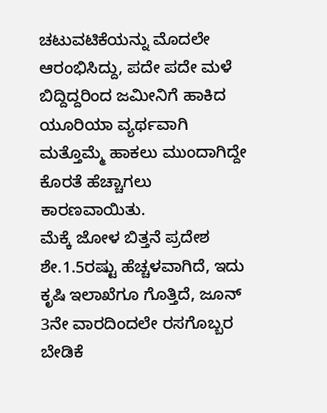ಚಟುವಟಿಕೆಯನ್ನು ಮೊದಲೇ ಆರಂಭಿಸಿದ್ದು, ಪದೇ ಪದೇ ಮಳೆ ಬಿದ್ದಿದ್ದರಿಂದ ಜಮೀನಿಗೆ ಹಾಕಿದ ಯೂರಿಯಾ ವ್ಯರ್ಥವಾಗಿ ಮತ್ತೊಮ್ಮೆ ಹಾಕಲು ಮುಂದಾಗಿದ್ದೇ ಕೊರತೆ ಹೆಚ್ಚಾಗಲು ಕಾರಣವಾಯಿತು.
ಮೆಕ್ಕೆ ಜೋಳ ಬಿತ್ತನೆ ಪ್ರದೇಶ ಶೇ.1.5ರಷ್ಟು ಹೆಚ್ಚಳವಾಗಿದೆ, ಇದು ಕೃಷಿ ಇಲಾಖೆಗೂ ಗೊತ್ತಿದೆ, ಜೂನ್ 3ನೇ ವಾರದಿಂದಲೇ ರಸಗೊಬ್ಬರ ಬೇಡಿಕೆ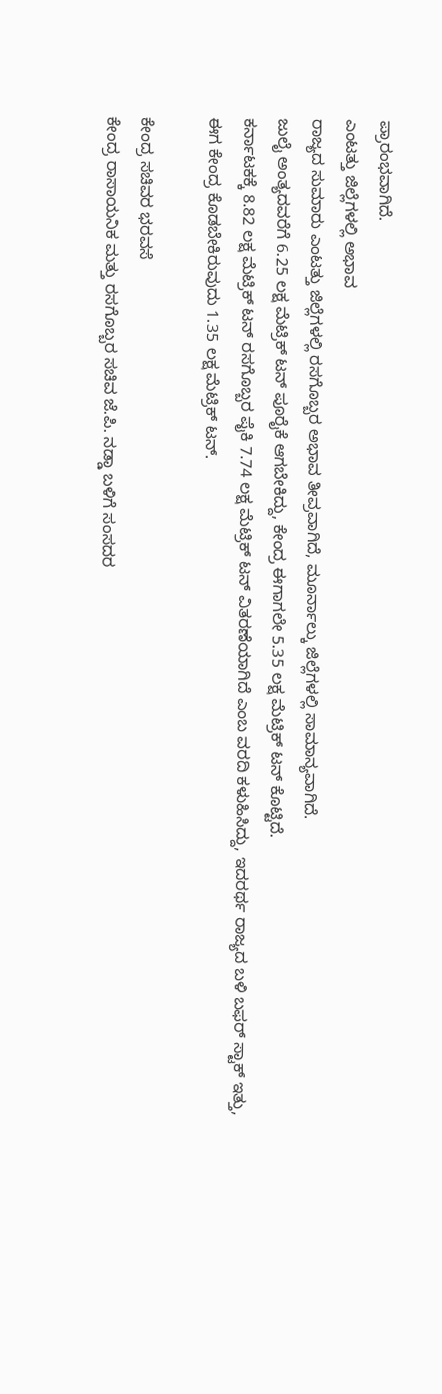ಪ್ರಾರಂಭವಾಗಿದೆ.
ಎಂಟತ್ತು ಜಿಲ್ಲೆಗಳಲ್ಲಿ ಅಭಾವ
ರಾಜ್ಯದ ಸುಮಾರು ಎಂಟತ್ತು ಜಿಲ್ಲೆಗಳಲ್ಲಿ ರಸಗೊಬ್ಬರ ಅಭಾವ ತೀವ್ರವಾಗಿದೆ, ಮೂರ್ನಾಲ್ಕು ಜಿಲ್ಲೆಗಳಲ್ಲಿ ಸಾಮಾನ್ಯವಾಗಿದೆ.
ಜುಲೈ ಅಂತ್ಯದವರೆಗೆ 6.25 ಲಕ್ಷ ಮೆಟ್ರಿಕ್ ಟನ್ ಪೂರೈಕೆ ಆಗಬೇಕಿದ್ದು, ಕೇಂದ್ರ ಈಗಾಗಲೇ 5.35 ಲಕ್ಷ ಮೆಟ್ರಿಕ್ ಟನ್ ಕೊಟ್ಟಿದೆ.
ಕರ್ನಾಟಕಕ್ಕೆ 8.82 ಲಕ್ಷ ಮೆಟ್ರಿಕ್ ಟನ್ ರಸಗೊಬ್ಬರ ಪೈಕಿ 7.74 ಲಕ್ಷ ಮೆಟ್ರಿಕ್ ಟನ್ ವಿತರಣೆಯಾಗಿದೆ ಎಂಬ ವರದಿ ಕಳುಹಿಸಿದ್ದು, ಇದರರ್ಥ ರಾಜ್ಯದ ಬಳಿ ಬಫರ್ ಸ್ಟಾಕ್ ಇತ್ತು, ಈಗ ಕೇಂದ್ರ ಕೊಡಬೇಕಿರುವುದು 1.35 ಲಕ್ಷ ಮೆಟ್ರಿಕ್ ಟನ್.

ಕೇಂದ್ರ ಸಚಿವರ ಭರವಸೆ
ಕೇಂದ್ರ ರಾಸಾಯನಿಕ ಮತ್ತು ರಸಗೊಬ್ಬರ ಸಚಿವ ಜೆ.ಪಿ. ನಡ್ಡಾ ಬಳಿಗೆ ಸಂಸದರ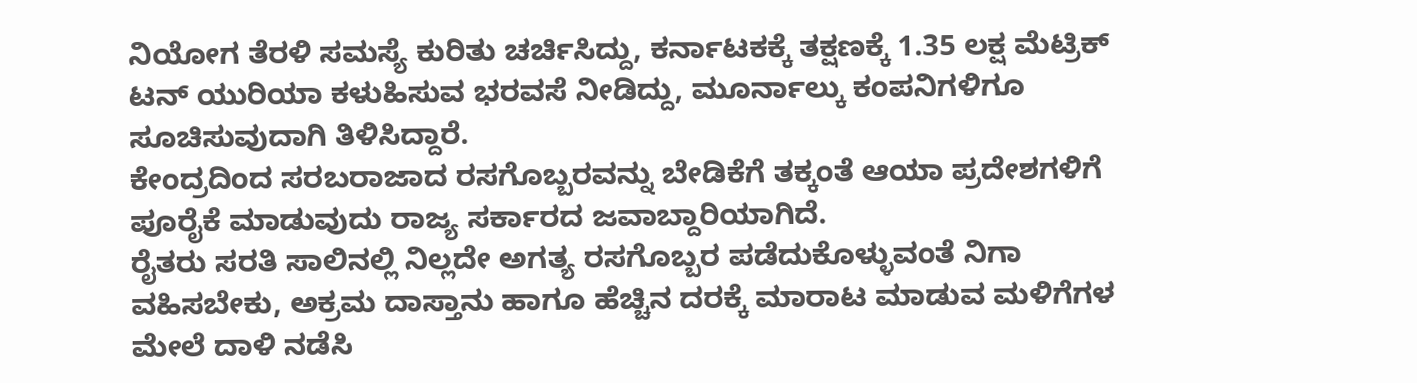ನಿಯೋಗ ತೆರಳಿ ಸಮಸ್ಯೆ ಕುರಿತು ಚರ್ಚಿಸಿದ್ದು, ಕರ್ನಾಟಕಕ್ಕೆ ತಕ್ಷಣಕ್ಕೆ 1.35 ಲಕ್ಷ ಮೆಟ್ರಿಕ್ ಟನ್ ಯುರಿಯಾ ಕಳುಹಿಸುವ ಭರವಸೆ ನೀಡಿದ್ದು, ಮೂರ್ನಾಲ್ಕು ಕಂಪನಿಗಳಿಗೂ ಸೂಚಿಸುವುದಾಗಿ ತಿಳಿಸಿದ್ದಾರೆ.
ಕೇಂದ್ರದಿಂದ ಸರಬರಾಜಾದ ರಸಗೊಬ್ಬರವನ್ನು ಬೇಡಿಕೆಗೆ ತಕ್ಕಂತೆ ಆಯಾ ಪ್ರದೇಶಗಳಿಗೆ ಪೂರೈಕೆ ಮಾಡುವುದು ರಾಜ್ಯ ಸರ್ಕಾರದ ಜವಾಬ್ದಾರಿಯಾಗಿದೆ.
ರೈತರು ಸರತಿ ಸಾಲಿನಲ್ಲಿ ನಿಲ್ಲದೇ ಅಗತ್ಯ ರಸಗೊಬ್ಬರ ಪಡೆದುಕೊಳ್ಳುವಂತೆ ನಿಗಾ ವಹಿಸಬೇಕು, ಅಕ್ರಮ ದಾಸ್ತಾನು ಹಾಗೂ ಹೆಚ್ಚಿನ ದರಕ್ಕೆ ಮಾರಾಟ ಮಾಡುವ ಮಳಿಗೆಗಳ ಮೇಲೆ ದಾಳಿ ನಡೆಸಿ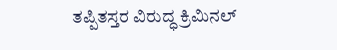ತಪ್ಪಿತಸ್ತರ ವಿರುದ್ಧ ಕ್ರಿಮಿನಲ್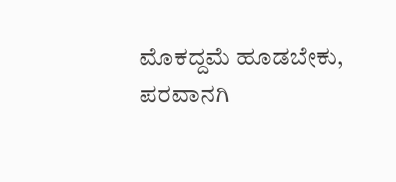ಮೊಕದ್ದಮೆ ಹೂಡಬೇಕು, ಪರವಾನಗಿ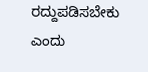ರದ್ದುಪಡಿಸಬೇಕು ಎಂದು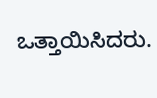ಒತ್ತಾಯಿಸಿದರು.